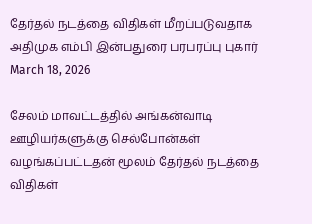தேர்தல் நடத்தை விதிகள் மீறப்படுவதாக அதிமுக எம்பி இன்பதுரை பரபரப்பு புகார்
March 18, 2026

சேலம் மாவட்டத்தில் அங்கன்வாடி ஊழியர்களுக்கு செல்போன்கள் வழங்கப்பட்டதன் மூலம் தேர்தல் நடத்தை விதிகள்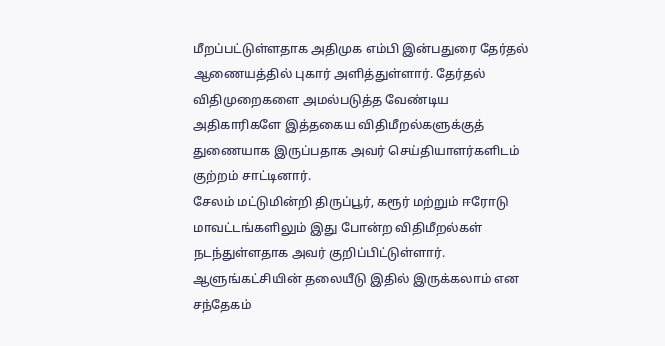மீறப்பட்டுள்ளதாக அதிமுக எம்பி இன்பதுரை தேர்தல் ஆணையத்தில் புகார் அளித்துள்ளார். தேர்தல் விதிமுறைகளை அமல்படுத்த வேண்டிய அதிகாரிகளே இத்தகைய விதிமீறல்களுக்குத் துணையாக இருப்பதாக அவர் செய்தியாளர்களிடம் குற்றம் சாட்டினார்.
சேலம் மட்டுமின்றி திருப்பூர், கரூர் மற்றும் ஈரோடு மாவட்டங்களிலும் இது போன்ற விதிமீறல்கள் நடந்துள்ளதாக அவர் குறிப்பிட்டுள்ளார். ஆளுங்கட்சியின் தலையீடு இதில் இருக்கலாம் என சந்தேகம்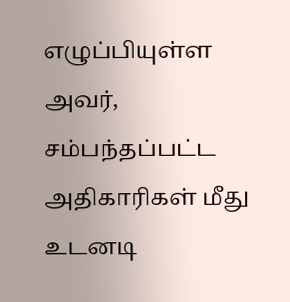எழுப்பியுள்ள அவர், சம்பந்தப்பட்ட அதிகாரிகள் மீது உடனடி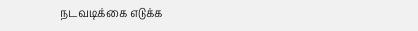நடவடிக்கை எடுக்க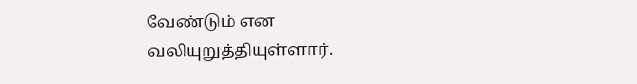வேண்டும் என வலியுறுத்தியுள்ளார்.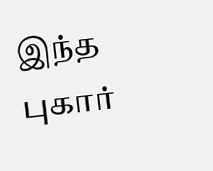இந்த புகார்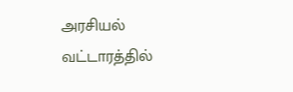அரசியல் வட்டாரத்தில்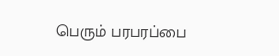பெரும் பரபரப்பை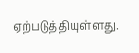ஏற்படுத்தியுள்ளது.